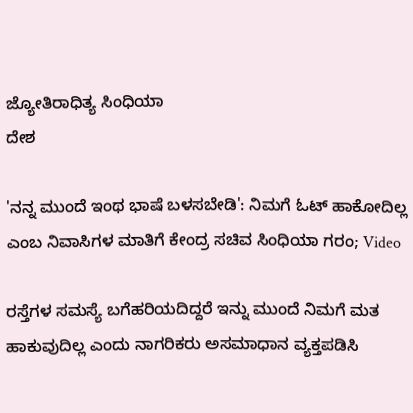ಜ್ಯೋತಿರಾಧಿತ್ಯ ಸಿಂಧಿಯಾ
ದೇಶ

'ನನ್ನ ಮುಂದೆ ಇಂಥ ಭಾಷೆ ಬಳಸಬೇಡಿ': ನಿಮಗೆ ಓಟ್ ಹಾಕೋದಿಲ್ಲ ಎಂಬ ನಿವಾಸಿಗಳ ಮಾತಿಗೆ ಕೇಂದ್ರ ಸಚಿವ ಸಿಂಧಿಯಾ ಗರಂ; Video

ರಸ್ತೆಗಳ ಸಮಸ್ಯೆ ಬಗೆಹರಿಯದಿದ್ದರೆ ಇನ್ನು ಮುಂದೆ ನಿಮಗೆ ಮತ ಹಾಕುವುದಿಲ್ಲ ಎಂದು ನಾಗರಿಕರು ಅಸಮಾಧಾನ ವ್ಯಕ್ತಪಡಿಸಿ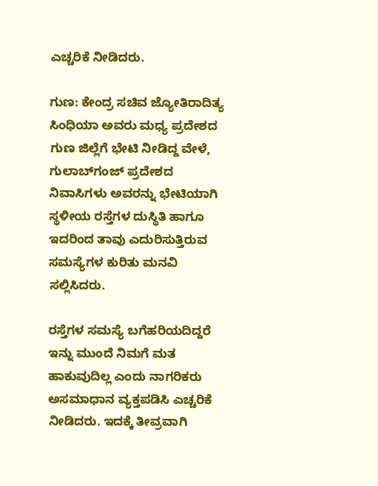ಎಚ್ಚರಿಕೆ ನೀಡಿದರು.

ಗುಣ: ಕೇಂದ್ರ ಸಚಿವ ಜ್ಯೋತಿರಾದಿತ್ಯ ಸಿಂಧಿಯಾ ಅವರು ಮಧ್ಯ ಪ್ರದೇಶದ ಗುಣ ಜಿಲ್ಲೆಗೆ ಭೇಟಿ ನೀಡಿದ್ದ ವೇಳೆ, ಗುಲಾಬ್‌ಗಂಜ್ ಪ್ರದೇಶದ ನಿವಾಸಿಗಳು ಅವರನ್ನು ಭೇಟಿಯಾಗಿ ಸ್ಥಳೀಯ ರಸ್ತೆಗಳ ದುಸ್ಥಿತಿ ಹಾಗೂ ಇದರಿಂದ ತಾವು ಎದುರಿಸುತ್ತಿರುವ ಸಮಸ್ಯೆಗಳ ಕುರಿತು ಮನವಿ ಸಲ್ಲಿಸಿದರು.

ರಸ್ತೆಗಳ ಸಮಸ್ಯೆ ಬಗೆಹರಿಯದಿದ್ದರೆ ಇನ್ನು ಮುಂದೆ ನಿಮಗೆ ಮತ ಹಾಕುವುದಿಲ್ಲ ಎಂದು ನಾಗರಿಕರು ಅಸಮಾಧಾನ ವ್ಯಕ್ತಪಡಿಸಿ ಎಚ್ಚರಿಕೆ ನೀಡಿದರು. ಇದಕ್ಕೆ ತೀವ್ರವಾಗಿ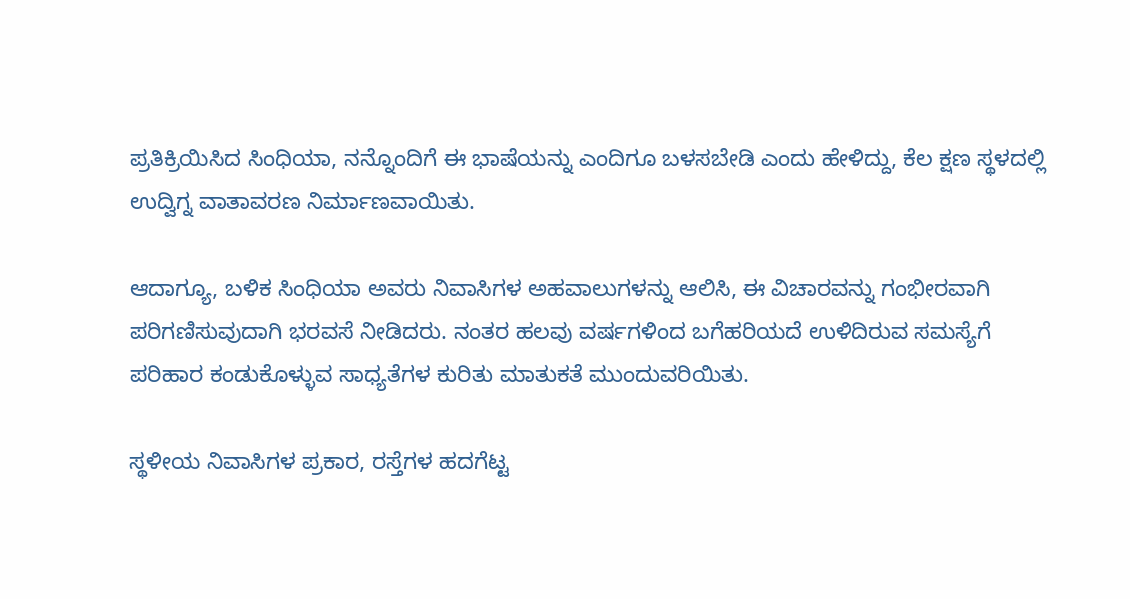ಪ್ರತಿಕ್ರಿಯಿಸಿದ ಸಿಂಧಿಯಾ, ನನ್ನೊಂದಿಗೆ ಈ ಭಾಷೆಯನ್ನು ಎಂದಿಗೂ ಬಳಸಬೇಡಿ ಎಂದು ಹೇಳಿದ್ದು, ಕೆಲ ಕ್ಷಣ ಸ್ಥಳದಲ್ಲಿ ಉದ್ವಿಗ್ನ ವಾತಾವರಣ ನಿರ್ಮಾಣವಾಯಿತು.

ಆದಾಗ್ಯೂ, ಬಳಿಕ ಸಿಂಧಿಯಾ ಅವರು ನಿವಾಸಿಗಳ ಅಹವಾಲುಗಳನ್ನು ಆಲಿಸಿ, ಈ ವಿಚಾರವನ್ನು ಗಂಭೀರವಾಗಿ ಪರಿಗಣಿಸುವುದಾಗಿ ಭರವಸೆ ನೀಡಿದರು. ನಂತರ ಹಲವು ವರ್ಷಗಳಿಂದ ಬಗೆಹರಿಯದೆ ಉಳಿದಿರುವ ಸಮಸ್ಯೆಗೆ ಪರಿಹಾರ ಕಂಡುಕೊಳ್ಳುವ ಸಾಧ್ಯತೆಗಳ ಕುರಿತು ಮಾತುಕತೆ ಮುಂದುವರಿಯಿತು.

ಸ್ಥಳೀಯ ನಿವಾಸಿಗಳ ಪ್ರಕಾರ, ರಸ್ತೆಗಳ ಹದಗೆಟ್ಟ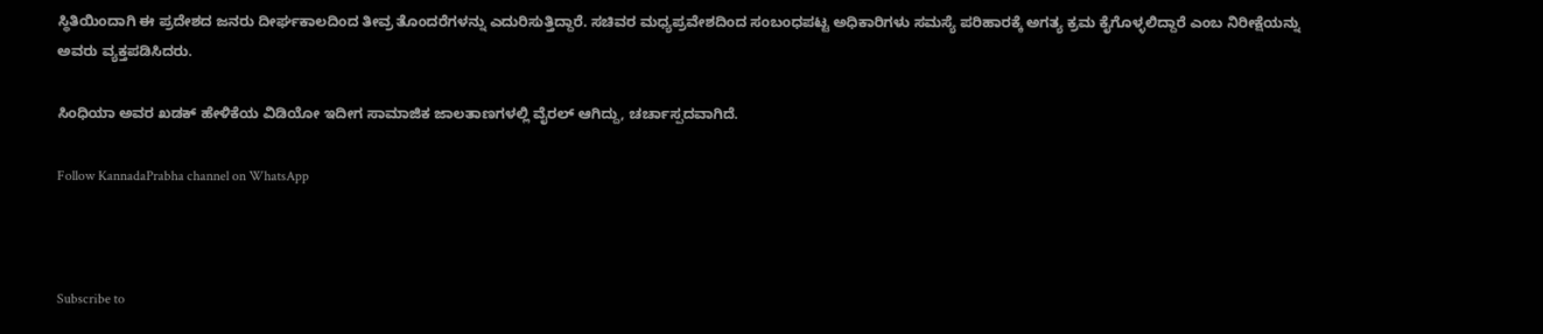ಸ್ಥಿತಿಯಿಂದಾಗಿ ಈ ಪ್ರದೇಶದ ಜನರು ದೀರ್ಘಕಾಲದಿಂದ ತೀವ್ರ ತೊಂದರೆಗಳನ್ನು ಎದುರಿಸುತ್ತಿದ್ದಾರೆ. ಸಚಿವರ ಮಧ್ಯಪ್ರವೇಶದಿಂದ ಸಂಬಂಧಪಟ್ಟ ಅಧಿಕಾರಿಗಳು ಸಮಸ್ಯೆ ಪರಿಹಾರಕ್ಕೆ ಅಗತ್ಯ ಕ್ರಮ ಕೈಗೊಳ್ಳಲಿದ್ದಾರೆ ಎಂಬ ನಿರೀಕ್ಷೆಯನ್ನು ಅವರು ವ್ಯಕ್ತಪಡಿಸಿದರು.

ಸಿಂಧಿಯಾ ಅವರ ಖಡಕ್ ಹೇಳಿಕೆಯ ವಿಡಿಯೋ ಇದೀಗ ಸಾಮಾಜಿಕ ಜಾಲತಾಣಗಳಲ್ಲಿ ವೈರಲ್ ಆಗಿದ್ದು, ಚರ್ಚಾಸ್ಪದವಾಗಿದೆ.

Follow KannadaPrabha channel on WhatsApp



Subscribe to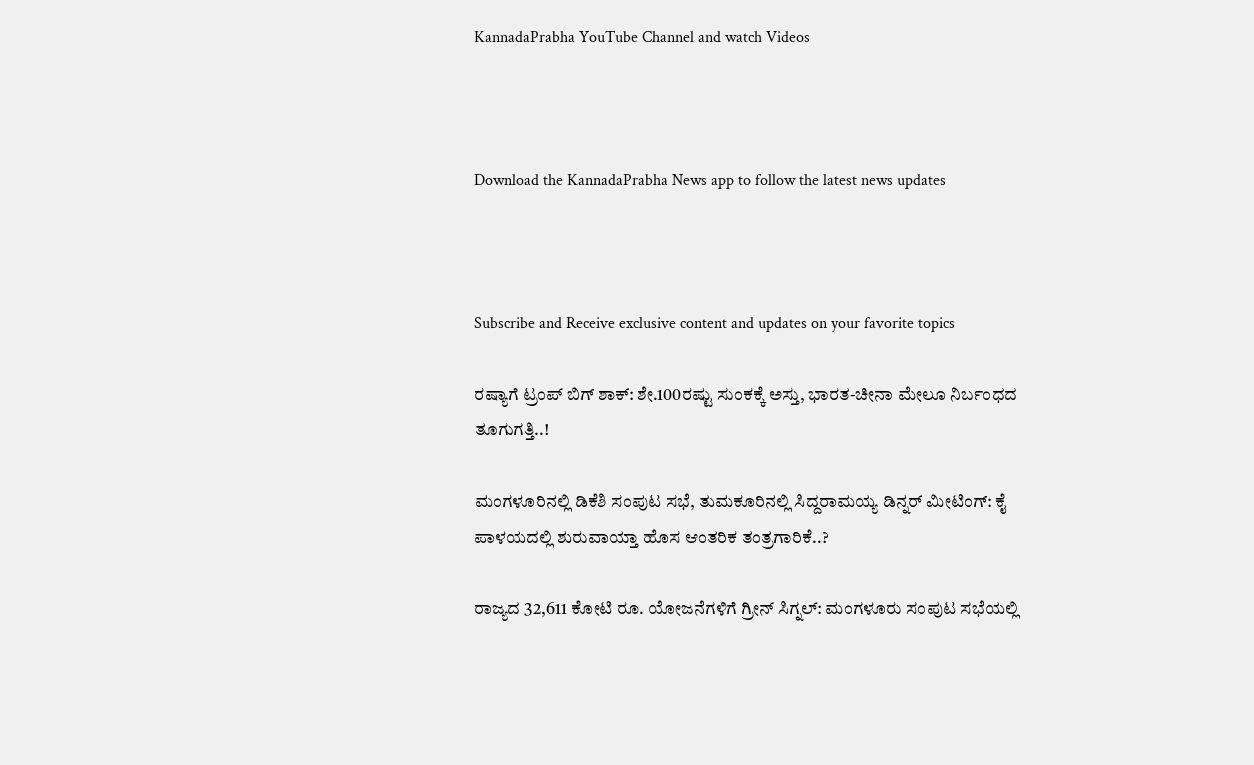KannadaPrabha YouTube Channel and watch Videos



Download the KannadaPrabha News app to follow the latest news updates



Subscribe and Receive exclusive content and updates on your favorite topics

ರಷ್ಯಾಗೆ ಟ್ರಂಪ್‌ ಬಿಗ್ ಶಾಕ್: ಶೇ.100ರಷ್ಟು ಸುಂಕಕ್ಕೆ ಅಸ್ತು, ಭಾರತ-ಚೀನಾ ಮೇಲೂ ನಿರ್ಬಂಧದ ತೂಗುಗತ್ತಿ..!

ಮಂಗಳೂರಿನಲ್ಲಿ ಡಿಕೆಶಿ ಸಂಪುಟ ಸಭೆ, ತುಮಕೂರಿನಲ್ಲಿ ಸಿದ್ದರಾಮಯ್ಯ ಡಿನ್ನರ್ ಮೀಟಿಂಗ್: ಕೈ ಪಾಳಯದಲ್ಲಿ ಶುರುವಾಯ್ತಾ ಹೊಸ ಆಂತರಿಕ ತಂತ್ರಗಾರಿಕೆ..?

ರಾಜ್ಯದ 32,611 ಕೋಟಿ ರೂ. ಯೋಜನೆಗಳಿಗೆ ಗ್ರೀನ್‌ ಸಿಗ್ನಲ್‌: ಮಂಗಳೂರು ಸಂಪುಟ ಸಭೆಯಲ್ಲಿ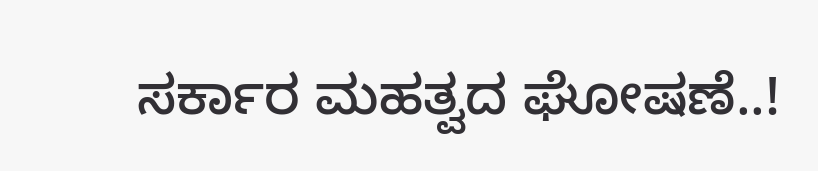ಸರ್ಕಾರ ಮಹತ್ವದ ಘೋಷಣೆ..!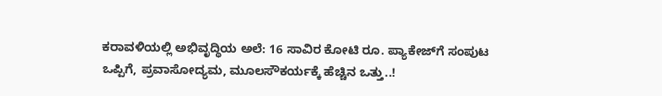ಕರಾವಳಿಯಲ್ಲಿ ಅಭಿವೃದ್ಧಿಯ ಅಲೆ: 16 ಸಾವಿರ ಕೋಟಿ ರೂ. ಪ್ಯಾಕೇಜ್‌ಗೆ ಸಂಪುಟ ಒಪ್ಪಿಗೆ, ಪ್ರವಾಸೋದ್ಯಮ, ಮೂಲಸೌಕರ್ಯಕ್ಕೆ ಹೆಚ್ಚಿನ ಒತ್ತು..!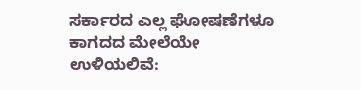ಸರ್ಕಾರದ ಎಲ್ಲ ಘೋಷಣೆಗಳೂ ಕಾಗದದ ಮೇಲೆಯೇ ಉಳಿಯಲಿವೆ: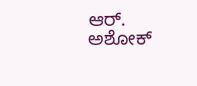ಆರ್. ಅಶೋಕ್